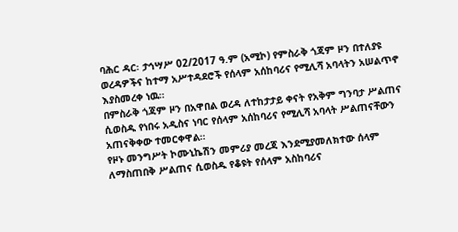ባሕር ዳር፡ ታኅሣሥ 02/2017 ዓ.ም (አሚኮ) የምስራቅ ጎጃም ዞን በተለያዩ ወረዳዎችና ከተማ አሥተዳደሮች የሰላም አሰከባሪና የሚሊሻ አባላትን አሠልጥኖ እያስመረቀ ነዉ።
በምስራቅ ጎጃም ዞን በአዋበል ወረዳ ለተከታታይ ቀናት የአቅም ግንባታ ሥልጠና ሲወስዱ የነበሩ አዲስና ነባር የሰላም አሰከባሪና የሚሊሻ አባላት ሥልጠናቸውን አጠናቅቀው ተመርቀዋል።
የዞኑ መንግሥት ኮሙኒኬሽን መምሪያ መረጃ እንደሚያመለክተው ሰላም ለማስጠበቅ ሥልጠና ሲወስዱ የቆዩት የሰላም አስከባሪና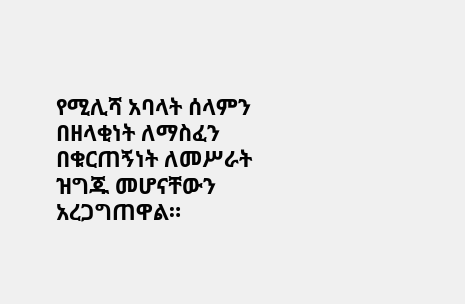የሚሊሻ አባላት ሰላምን በዘላቂነት ለማስፈን በቁርጠኝነት ለመሥራት ዝግጁ መሆናቸውን አረጋግጠዋል።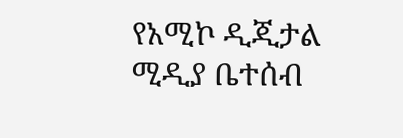የአሚኮ ዲጂታል ሚዲያ ቤተሰብ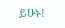ይሁኑ!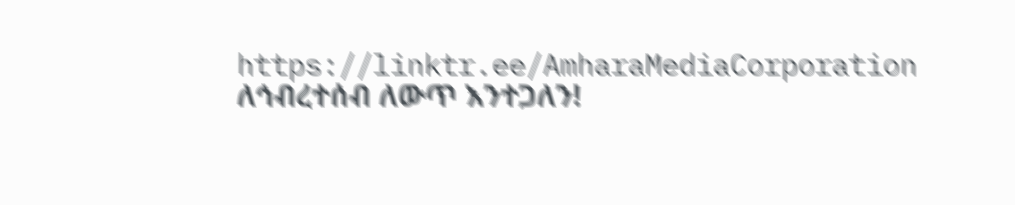https://linktr.ee/AmharaMediaCorporation
ለኅብረተሰብ ለውጥ እንተጋለን!